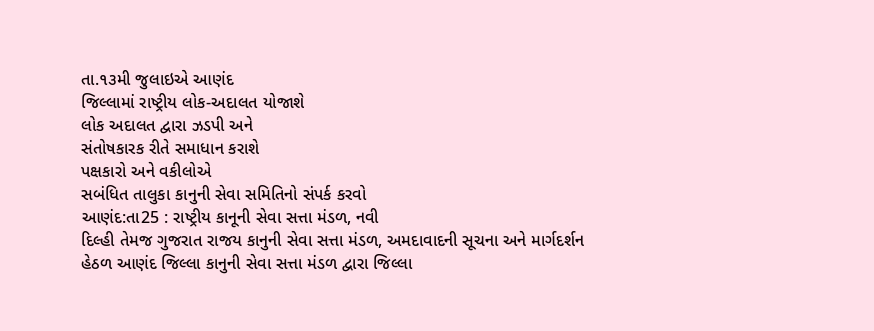તા.૧૩મી જુલાઇએ આણંદ
જિલ્લામાં રાષ્ટ્રીય લોક-અદાલત યોજાશે
લોક અદાલત દ્વારા ઝડપી અને
સંતોષકારક રીતે સમાધાન કરાશે
પક્ષકારો અને વકીલોએ
સબંધિત તાલુકા કાનુની સેવા સમિતિનો સંપર્ક કરવો
આણંદ:તા25 : રાષ્ટ્રીય કાનૂની સેવા સત્તા મંડળ, નવી
દિલ્હી તેમજ ગુજરાત રાજય કાનુની સેવા સત્તા મંડળ, અમદાવાદની સૂચના અને માર્ગદર્શન
હેઠળ આણંદ જિલ્લા કાનુની સેવા સત્તા મંડળ દ્વારા જિલ્લા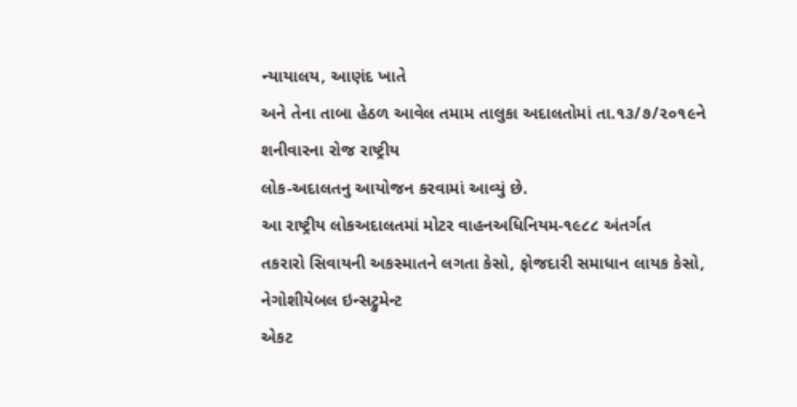ન્યાયાલય, આણંદ ખાતે
અને તેના તાબા હેઠળ આવેલ તમામ તાલુકા અદાલતોમાં તા.૧૩/૭/૨૦૧૯ને શનીવારના રોજ રાષ્ટ્રીય
લોક-અદાલતનુ આયોજન કરવામાં આવ્યું છે.
આ રાષ્ટ્રીય લોકઅદાલતમાં મોટર વાહનઅધિનિયમ-૧૯૮૮ અંતર્ગત
તકરારો સિવાયની અકસ્માતને લગતા કેસો, ફોજદારી સમાધાન લાયક કેસો, નેગોશીયેબલ ઇન્સટ્રુમેન્ટ
એકટ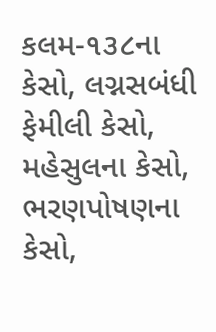કલમ-૧૩૮ના કેસો, લગ્નસબંધી ફેમીલી કેસો, મહેસુલના કેસો, ભરણપોષણના કેસો,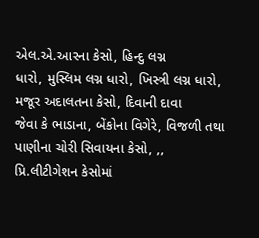એલ.એ.આરના કેસો, હિન્દુ લગ્ન
ધારો, મુસ્લિમ લગ્ન ધારો, ખિસ્ત્રી લગ્ન ધારો, મજૂર અદાલતના કેસો, દિવાની દાવા
જેવા કે ભાડાના, બેંકોના વિગેરે, વિજળી તથા પાણીના ચોરી સિવાયના કેસો, ,,
પ્રિ.લીટીગેશન કેસોમાં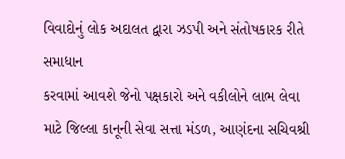વિવાદોનું લોક અદાલત દ્વારા ઝડપી અને સંતોષકારક રીતે સમાધાન
કરવામાં આવશે જેનો પક્ષકારો અને વકીલોને લાભ લેવા
માટે જિલ્લા કાનૂની સેવા સત્તા મંડળ, આણંદના સચિવશ્રી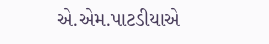એ.એમ.પાટડીયાએ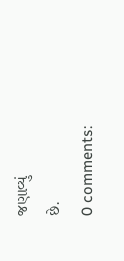જણાવ્યું
છે.
0 comments: